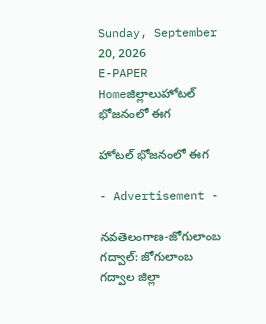Sunday, September 20, 2026
E-PAPER
Homeజిల్లాలుహోటల్ భోజనంలో ఈగ

హోటల్ భోజనంలో ఈగ

- Advertisement -

నవతెలంగాణ-జోగులాంబ గద్వాల్‌: జోగులాంబ గద్వాల జిల్లా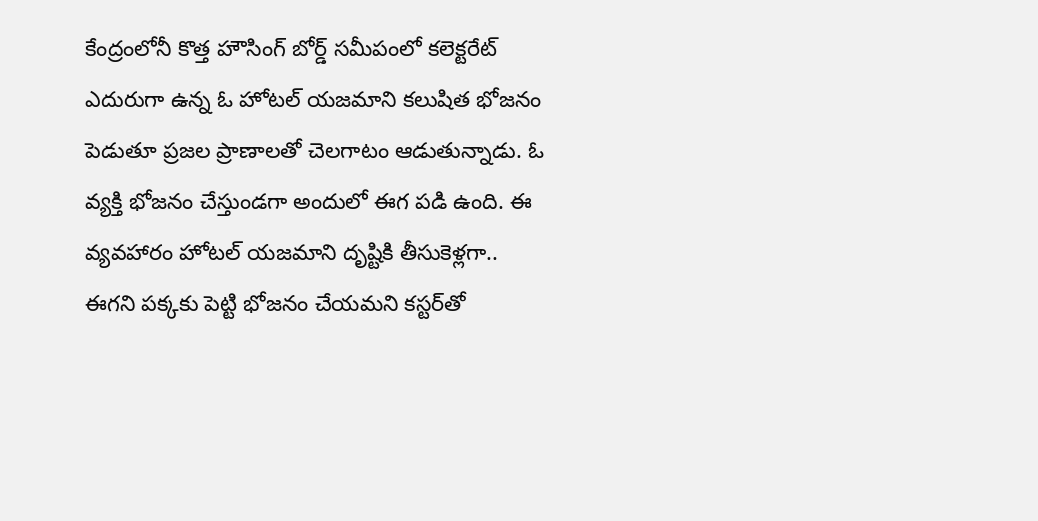కేంద్రంలోనీ కొత్త హౌసింగ్ బోర్డ్ సమీపంలో కలెక్టరేట్ ఎదురుగా ఉన్న‌ ఓ హోటల్‌ యజమాని కలుషిత భోజనం పెడుతూ ప్రజల ప్రాణాలతో చెలగాటం ఆడుతున్నాడు. ఓ వ్యక్తి భోజనం చేస్తుండగా అందులో ఈగ ప‌డి ఉంది. ఈ వ్య‌వ‌హారం హోటల్ యజమాని దృష్టికి తీసుకెళ్లగా.. ఈగని పక్కకు పెట్టి భోజ‌నం చేయ‌మ‌ని క‌స్ట‌ర్‌తో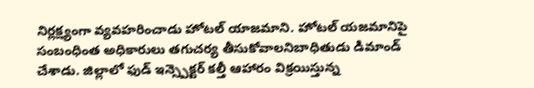నిర్లక్ష్యంగా వ్యవహరించాడు హోటల్ యాజమాని. హోటల్ యజమానిపై సంబంధింత అధికారులు తగుచర్య తీసుకోవాలనిబాధితుడు డిమాండ్ చేశాడు. జిల్లాలో ఫుడ్ ఇన్స్పెక్టర్ కల్తీ ఆహారం విక్రయిస్తున్న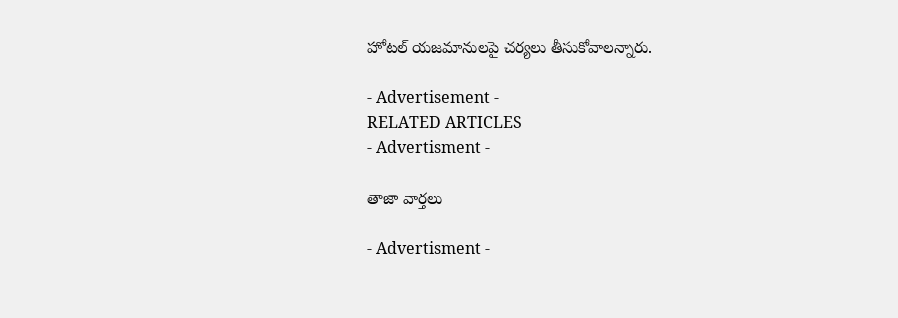హోటల్ యజమానులపై చర్యలు తీసుకోవాల‌న్నారు.

- Advertisement -
RELATED ARTICLES
- Advertisment -

తాజా వార్తలు

- Advertisment -